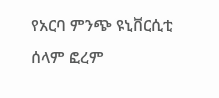የአርባ ምንጭ ዩኒቨርሲቲ ሰላም ፎረም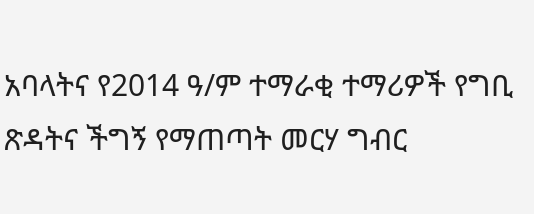አባላትና የ2014 ዓ/ም ተማራቂ ተማሪዎች የግቢ ጽዳትና ችግኝ የማጠጣት መርሃ ግብር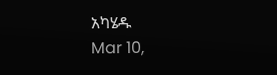አካሄዱ
Mar 10,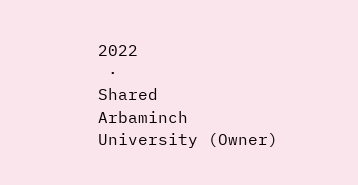2022
 ·
Shared
Arbaminch University (Owner)